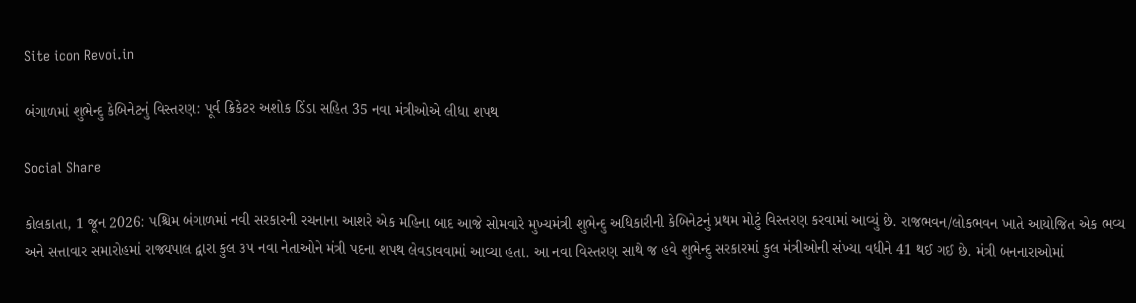Site icon Revoi.in

બંગાળમાં શુભેન્દુ કેબિનેટનું વિસ્તરણ: પૂર્વ ક્રિકેટર અશોક ડિંડા સહિત 35 નવા મંત્રીઓએ લીધા શપથ

Social Share

કોલકાતા, 1 જૂન 2026: પશ્ચિમ બંગાળમાં નવી સરકારની રચનાના આશરે એક મહિના બાદ આજે સોમવારે મુખ્યમંત્રી શુભેન્દુ અધિકારીની કેબિનેટનું પ્રથમ મોટું વિસ્તરણ કરવામાં આવ્યું છે. રાજભવન/લોકભવન ખાતે આયોજિત એક ભવ્ય અને સત્તાવાર સમારોહમાં રાજ્યપાલ દ્વારા કુલ ૩૫ નવા નેતાઓને મંત્રી પદના શપથ લેવડાવવામાં આવ્યા હતા. આ નવા વિસ્તરણ સાથે જ હવે શુભેન્દુ સરકારમાં કુલ મંત્રીઓની સંખ્યા વધીને 41 થઈ ગઈ છે. મંત્રી બનનારાઓમાં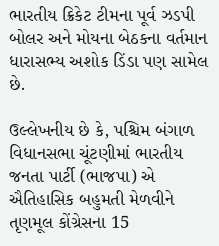ભારતીય ક્રિકેટ ટીમના પૂર્વ ઝડપી બોલર અને મોયના બેઠકના વર્તમાન ધારાસભ્ય અશોક ડિંડા પણ સામેલ છે.

ઉલ્લેખનીય છે કે, પશ્ચિમ બંગાળ વિધાનસભા ચૂંટણીમાં ભારતીય જનતા પાર્ટી (ભાજપા) એ ઐતિહાસિક બહુમતી મેળવીને તૃણમૂલ કોંગ્રેસના 15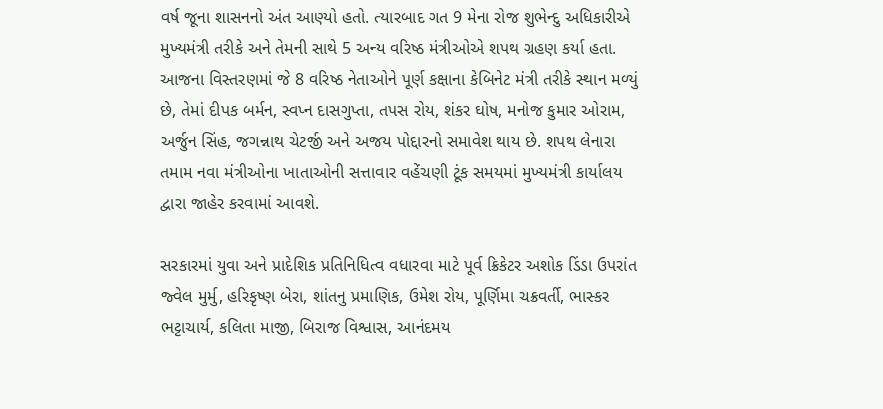વર્ષ જૂના શાસનનો અંત આણ્યો હતો. ત્યારબાદ ગત 9 મેના રોજ શુભેન્દુ અધિકારીએ મુખ્યમંત્રી તરીકે અને તેમની સાથે 5 અન્ય વરિષ્ઠ મંત્રીઓએ શપથ ગ્રહણ કર્યા હતા. આજના વિસ્તરણમાં જે 8 વરિષ્ઠ નેતાઓને પૂર્ણ કક્ષાના કેબિનેટ મંત્રી તરીકે સ્થાન મળ્યું છે, તેમાં દીપક બર્મન, સ્વપ્ન દાસગુપ્તા, તપસ રોય, શંકર ઘોષ, મનોજ કુમાર ઓરામ, અર્જુન સિંહ, જગન્નાથ ચેટર્જી અને અજય પોદ્દારનો સમાવેશ થાય છે. શપથ લેનારા તમામ નવા મંત્રીઓના ખાતાઓની સત્તાવાર વહેંચણી ટૂંક સમયમાં મુખ્યમંત્રી કાર્યાલય દ્વારા જાહેર કરવામાં આવશે.

સરકારમાં યુવા અને પ્રાદેશિક પ્રતિનિધિત્વ વધારવા માટે પૂર્વ ક્રિકેટર અશોક ડિંડા ઉપરાંત જ્વેલ મુર્મુ, હરિકૃષ્ણ બેરા, શાંતનુ પ્રમાણિક, ઉમેશ રોય, પૂર્ણિમા ચક્રવર્તી, ભાસ્કર ભટ્ટાચાર્ય, કલિતા માજી, બિરાજ વિશ્વાસ, આનંદમય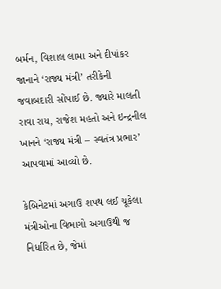બર્મન, વિશાલ લામા અને દીપાંકર જાનાને ‘રાજ્ય મંત્રી’ તરીકેની જવાબદારી સોંપાઈ છે. જ્યારે માલતી રાવા રાય, રાજેશ મહતો અને ઇન્દ્રનીલ ખાનને ‘રાજ્ય મંત્રી – સ્વતંત્ર પ્રભાર’ આપવામાં આવ્યો છે.

કેબિનેટમાં અગાઉ શપથ લઈ ચૂકેલા મંત્રીઓના વિભાગો અગાઉથી જ નિર્ધારિત છે, જેમાં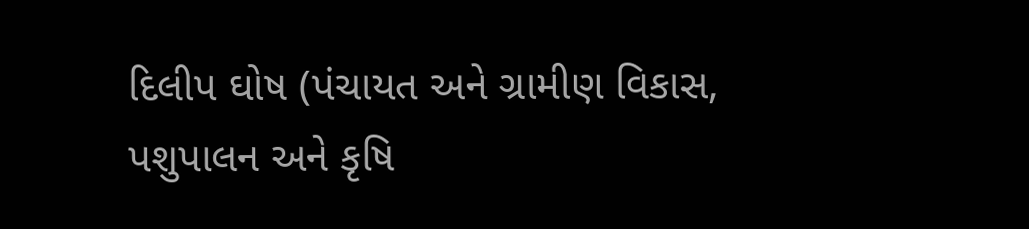દિલીપ ઘોષ (પંચાયત અને ગ્રામીણ વિકાસ, પશુપાલન અને કૃષિ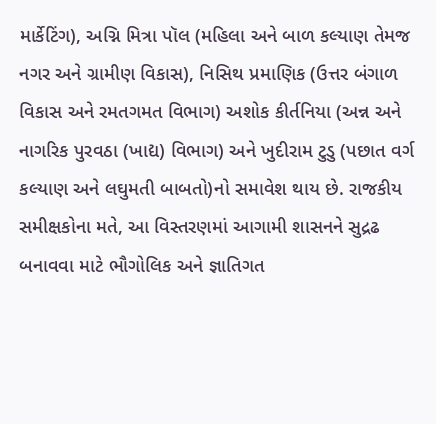માર્કેટિંગ), અગ્નિ મિત્રા પૉલ (મહિલા અને બાળ કલ્યાણ તેમજ નગર અને ગ્રામીણ વિકાસ), નિસિથ પ્રમાણિક (ઉત્તર બંગાળ વિકાસ અને રમતગમત વિભાગ) અશોક કીર્તનિયા (અન્ન અને નાગરિક પુરવઠા (ખાદ્ય) વિભાગ) અને ખુદીરામ ટુડુ (પછાત વર્ગ કલ્યાણ અને લઘુમતી બાબતો)નો સમાવેશ થાય છે. રાજકીય સમીક્ષકોના મતે, આ વિસ્તરણમાં આગામી શાસનને સુદ્રઢ બનાવવા માટે ભૌગોલિક અને જ્ઞાતિગત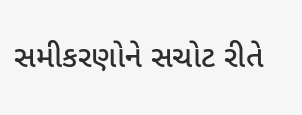સમીકરણોને સચોટ રીતે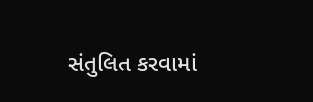સંતુલિત કરવામાં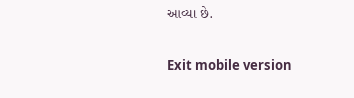આવ્યા છે.

Exit mobile version